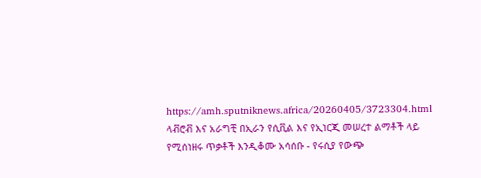https://amh.sputniknews.africa/20260405/3723304.html
ላቭሮቭ እና አራግቺ በኢራን የሲቪል እና የኢነርጂ መሠረተ ልማቶች ላይ የሚሰነዘሩ ጥቃቶች እንዲቆሙ አሳሰቡ - የሩሲያ የውጭ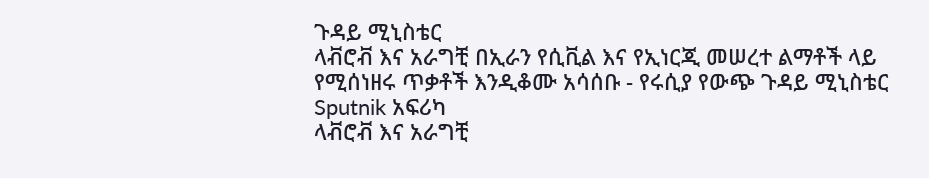ጉዳይ ሚኒስቴር
ላቭሮቭ እና አራግቺ በኢራን የሲቪል እና የኢነርጂ መሠረተ ልማቶች ላይ የሚሰነዘሩ ጥቃቶች እንዲቆሙ አሳሰቡ - የሩሲያ የውጭ ጉዳይ ሚኒስቴር
Sputnik አፍሪካ
ላቭሮቭ እና አራግቺ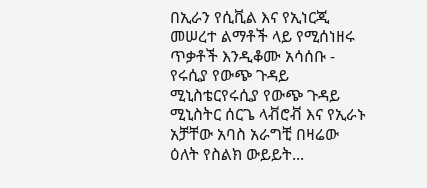በኢራን የሲቪል እና የኢነርጂ መሠረተ ልማቶች ላይ የሚሰነዘሩ ጥቃቶች እንዲቆሙ አሳሰቡ - የሩሲያ የውጭ ጉዳይ ሚኒስቴርየሩሲያ የውጭ ጉዳይ ሚኒስትር ሰርጌ ላቭሮቭ እና የኢራኑ አቻቸው አባስ አራግቺ በዛሬው ዕለት የስልክ ውይይት...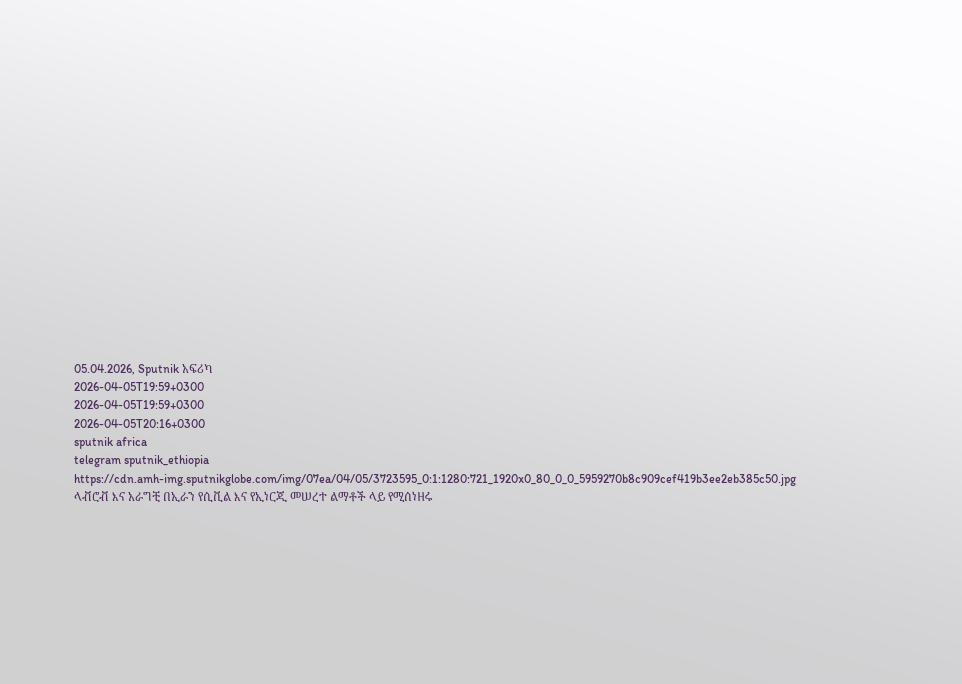05.04.2026, Sputnik አፍሪካ
2026-04-05T19:59+0300
2026-04-05T19:59+0300
2026-04-05T20:16+0300
sputnik africa
telegram sputnik_ethiopia
https://cdn.amh-img.sputnikglobe.com/img/07ea/04/05/3723595_0:1:1280:721_1920x0_80_0_0_5959270b8c909cef419b3ee2eb385c50.jpg
ላቭሮቭ እና አራግቺ በኢራን የሲቪል እና የኢነርጂ መሠረተ ልማቶች ላይ የሚሰነዘሩ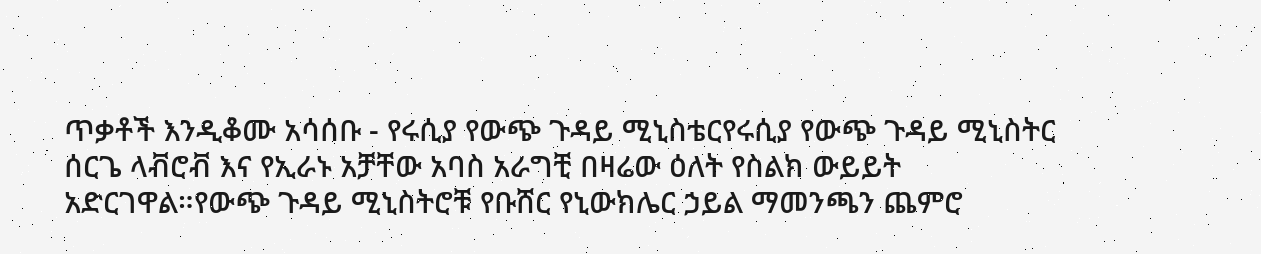ጥቃቶች እንዲቆሙ አሳሰቡ - የሩሲያ የውጭ ጉዳይ ሚኒስቴርየሩሲያ የውጭ ጉዳይ ሚኒስትር ሰርጌ ላቭሮቭ እና የኢራኑ አቻቸው አባስ አራግቺ በዛሬው ዕለት የስልክ ውይይት አድርገዋል።የውጭ ጉዳይ ሚኒስትሮቹ የቡሸር የኒውክሌር ኃይል ማመንጫን ጨምሮ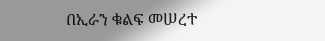በኢራን ቁልፍ መሠረተ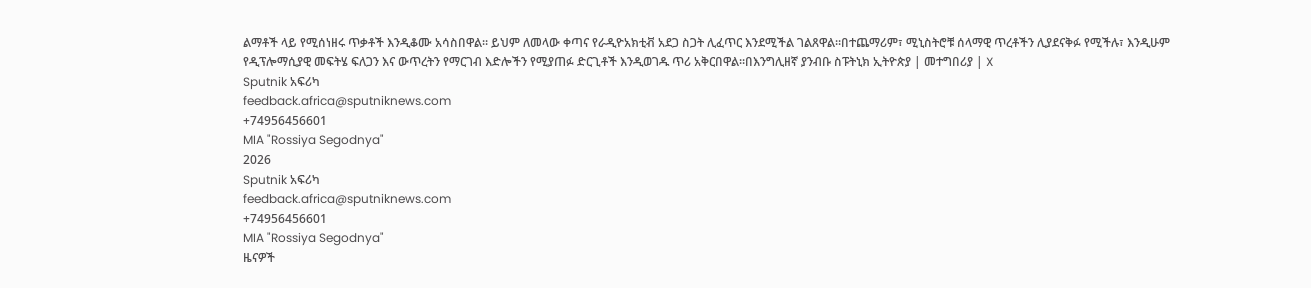ልማቶች ላይ የሚሰነዘሩ ጥቃቶች እንዲቆሙ አሳስበዋል። ይህም ለመላው ቀጣና የራዲዮአክቲቭ አደጋ ስጋት ሊፈጥር እንደሚችል ገልጸዋል።በተጨማሪም፣ ሚኒስትሮቹ ሰላማዊ ጥረቶችን ሊያደናቅፉ የሚችሉ፣ እንዲሁም የዲፕሎማሲያዊ መፍትሄ ፍለጋን እና ውጥረትን የማርገብ እድሎችን የሚያጠፉ ድርጊቶች እንዲወገዱ ጥሪ አቅርበዋል።በእንግሊዘኛ ያንብቡ ስፑትኒክ ኢትዮጵያ | መተግበሪያ | X
Sputnik አፍሪካ
feedback.africa@sputniknews.com
+74956456601
MIA "Rossiya Segodnya"
2026
Sputnik አፍሪካ
feedback.africa@sputniknews.com
+74956456601
MIA "Rossiya Segodnya"
ዜናዎች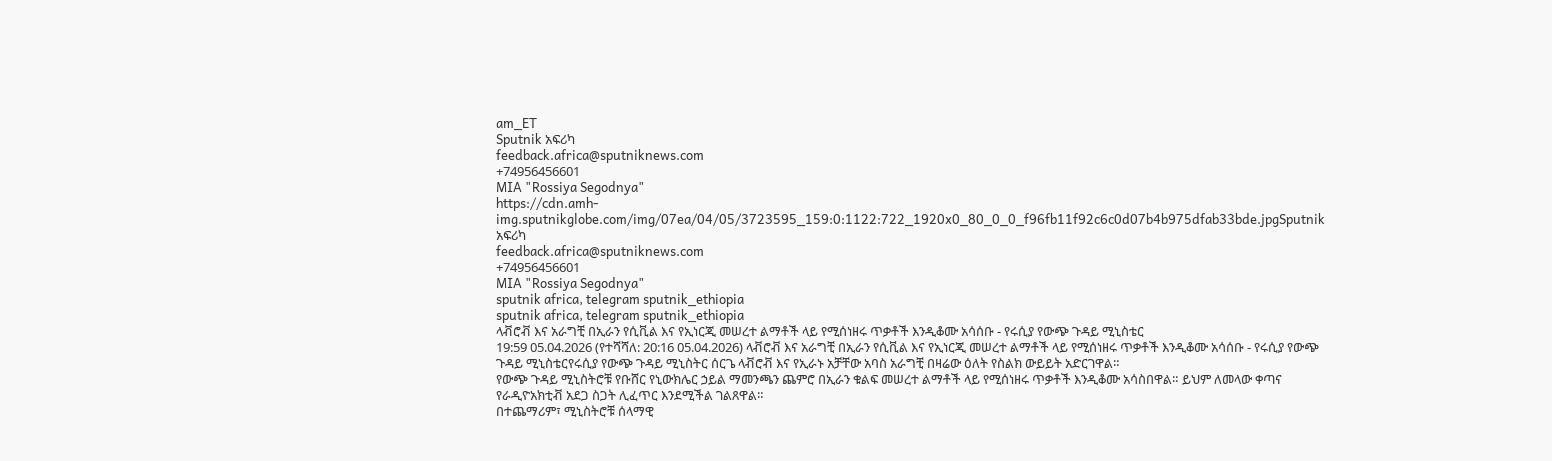am_ET
Sputnik አፍሪካ
feedback.africa@sputniknews.com
+74956456601
MIA "Rossiya Segodnya"
https://cdn.amh-img.sputnikglobe.com/img/07ea/04/05/3723595_159:0:1122:722_1920x0_80_0_0_f96fb11f92c6c0d07b4b975dfab33bde.jpgSputnik አፍሪካ
feedback.africa@sputniknews.com
+74956456601
MIA "Rossiya Segodnya"
sputnik africa, telegram sputnik_ethiopia
sputnik africa, telegram sputnik_ethiopia
ላቭሮቭ እና አራግቺ በኢራን የሲቪል እና የኢነርጂ መሠረተ ልማቶች ላይ የሚሰነዘሩ ጥቃቶች እንዲቆሙ አሳሰቡ - የሩሲያ የውጭ ጉዳይ ሚኒስቴር
19:59 05.04.2026 (የተሻሻለ: 20:16 05.04.2026) ላቭሮቭ እና አራግቺ በኢራን የሲቪል እና የኢነርጂ መሠረተ ልማቶች ላይ የሚሰነዘሩ ጥቃቶች እንዲቆሙ አሳሰቡ - የሩሲያ የውጭ ጉዳይ ሚኒስቴርየሩሲያ የውጭ ጉዳይ ሚኒስትር ሰርጌ ላቭሮቭ እና የኢራኑ አቻቸው አባስ አራግቺ በዛሬው ዕለት የስልክ ውይይት አድርገዋል።
የውጭ ጉዳይ ሚኒስትሮቹ የቡሸር የኒውክሌር ኃይል ማመንጫን ጨምሮ በኢራን ቁልፍ መሠረተ ልማቶች ላይ የሚሰነዘሩ ጥቃቶች እንዲቆሙ አሳስበዋል። ይህም ለመላው ቀጣና የራዲዮአክቲቭ አደጋ ስጋት ሊፈጥር እንደሚችል ገልጸዋል።
በተጨማሪም፣ ሚኒስትሮቹ ሰላማዊ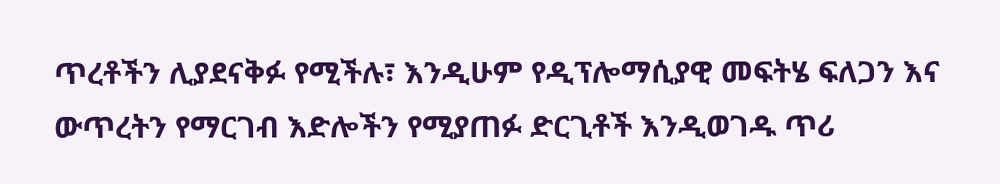ጥረቶችን ሊያደናቅፉ የሚችሉ፣ እንዲሁም የዲፕሎማሲያዊ መፍትሄ ፍለጋን እና ውጥረትን የማርገብ እድሎችን የሚያጠፉ ድርጊቶች እንዲወገዱ ጥሪ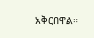አቅርበዋል።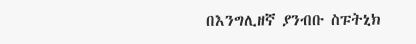በእንግሊዘኛ ያንብቡ ስፑትኒክ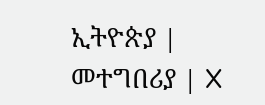ኢትዮጵያ |
መተግበሪያ | X